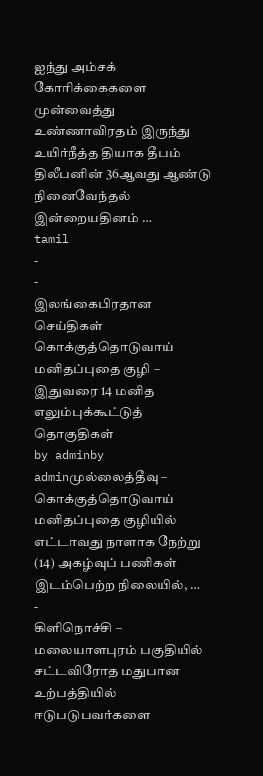ஐந்து அம்சக் கோரிக்கைகளை முன்வைத்து உண்ணாவிரதம் இருந்து உயிர்நீத்த தியாக தீபம் திலீபனின் 36ஆவது ஆண்டு நினைவேந்தல் இன்றையதினம் …
tamil
-
-
இலங்கைபிரதான செய்திகள்
கொக்குத்தொடுவாய் மனிதப்புதை குழி – இதுவரை 14 மனித எலும்புக்கூட்டுத் தொகுதிகள்
by adminby adminமுல்லைத்தீவு – கொக்குத்தொடுவாய் மனிதப்புதை குழியில் எட்டாவது நாளாக நேற்று (14) அகழ்வுப் பணிகள் இடம்பெற்ற நிலையில், …
-
கிளிநொச்சி – மலையாளபுரம் பகுதியில் சட்டவிரோத மதுபான உற்பத்தியில் ஈடுபடுபவர்களை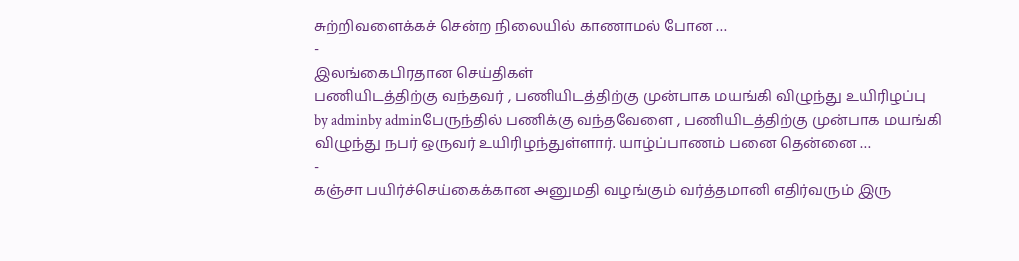சுற்றிவளைக்கச் சென்ற நிலையில் காணாமல் போன …
-
இலங்கைபிரதான செய்திகள்
பணியிடத்திற்கு வந்தவர் , பணியிடத்திற்கு முன்பாக மயங்கி விழுந்து உயிரிழப்பு
by adminby adminபேருந்தில் பணிக்கு வந்தவேளை , பணியிடத்திற்கு முன்பாக மயங்கி விழுந்து நபர் ஒருவர் உயிரிழந்துள்ளார். யாழ்ப்பாணம் பனை தென்னை …
-
கஞ்சா பயிர்ச்செய்கைக்கான அனுமதி வழங்கும் வர்த்தமானி எதிர்வரும் இரு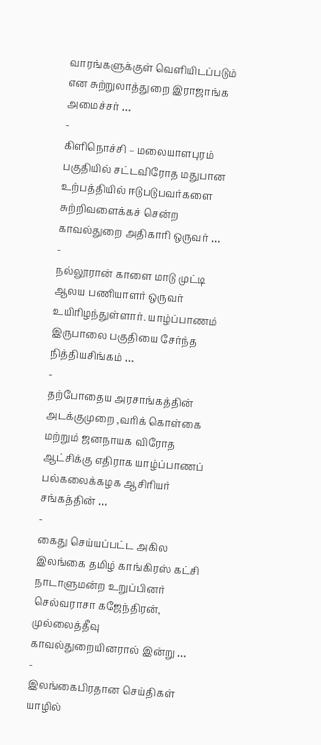வாரங்களுக்குள் வெளியிடப்படும் என சுற்றுலாத்துறை இராஜாங்க அமைச்சர் …
-
கிளிநொச்சி – மலையாளபுரம் பகுதியில் சட்டவிரோத மதுபான உற்பத்தியில் ஈடுபடுபவர்களை சுற்றிவளைக்கச் சென்ற காவல்துறை அதிகாரி ஒருவர் …
-
நல்லூரான் காளை மாடு முட்டி ஆலய பணியாளர் ஒருவர் உயிரிழந்துள்ளார். யாழ்ப்பாணம் இருபாலை பகுதியை சேர்ந்த நித்தியசிங்கம் …
-
தற்போதைய அரசாங்கத்தின் அடக்குமுறை ,வரிக் கொள்கை மற்றும் ஜனநாயக விரோத ஆட்சிக்கு எதிராக யாழ்ப்பாணப் பல்கலைக்கழக ஆசிரியர் சங்கத்தின் …
-
கைது செய்யப்பட்ட அகில இலங்கை தமிழ் காங்கிரஸ் கட்சி நாடாளுமன்ற உறுப்பினர் செல்வராசா கஜேந்திரன், முல்லைத்தீவு காவல்துறையினரால் இன்று …
-
இலங்கைபிரதான செய்திகள்
யாழில்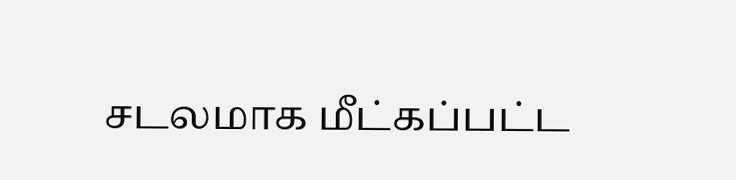சடலமாக மீட்கப்பட்ட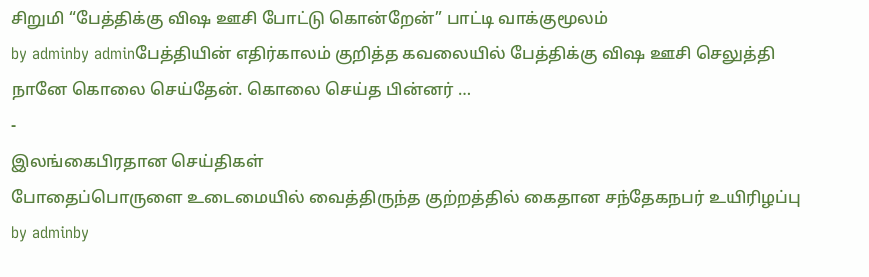சிறுமி “பேத்திக்கு விஷ ஊசி போட்டு கொன்றேன்” பாட்டி வாக்குமூலம்
by adminby adminபேத்தியின் எதிர்காலம் குறித்த கவலையில் பேத்திக்கு விஷ ஊசி செலுத்தி நானே கொலை செய்தேன். கொலை செய்த பின்னர் …
-
இலங்கைபிரதான செய்திகள்
போதைப்பொருளை உடைமையில் வைத்திருந்த குற்றத்தில் கைதான சந்தேகநபர் உயிரிழப்பு
by adminby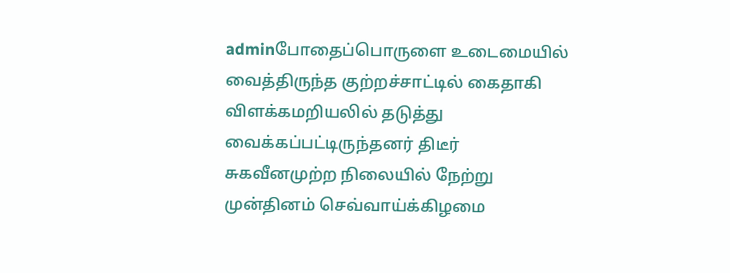adminபோதைப்பொருளை உடைமையில் வைத்திருந்த குற்றச்சாட்டில் கைதாகி விளக்கமறியலில் தடுத்து வைக்கப்பட்டிருந்தனர் திடீர் சுகவீனமுற்ற நிலையில் நேற்று முன்தினம் செவ்வாய்க்கிழமை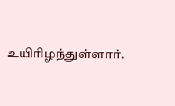உயிரிழந்துள்ளார்.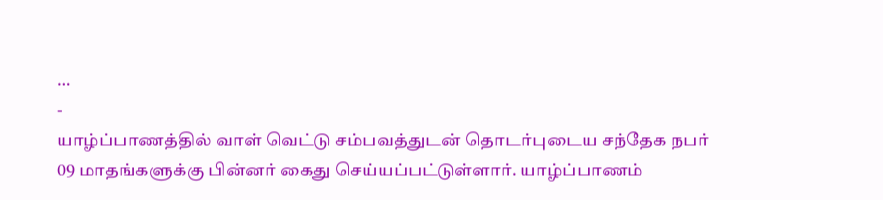…
-
யாழ்ப்பாணத்தில் வாள் வெட்டு சம்பவத்துடன் தொடர்புடைய சந்தேக நபர் 09 மாதங்களுக்கு பின்னர் கைது செய்யப்பட்டுள்ளார். யாழ்ப்பாணம்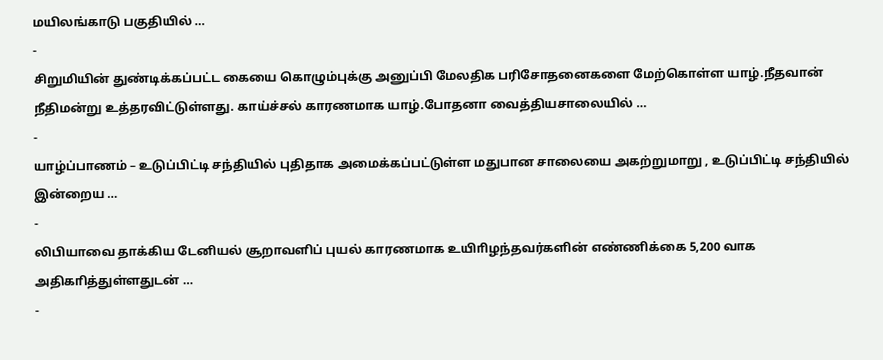மயிலங்காடு பகுதியில் …
-
சிறுமியின் துண்டிக்கப்பட்ட கையை கொழும்புக்கு அனுப்பி மேலதிக பரிசோதனைகளை மேற்கொள்ள யாழ்.நீதவான் நீதிமன்று உத்தரவிட்டுள்ளது. காய்ச்சல் காரணமாக யாழ்.போதனா வைத்தியசாலையில் …
-
யாழ்ப்பாணம் – உடுப்பிட்டி சந்தியில் புதிதாக அமைக்கப்பட்டுள்ள மதுபான சாலையை அகற்றுமாறு , உடுப்பிட்டி சந்தியில் இன்றைய …
-
லிபியாவை தாக்கிய டேனியல் சூறாவளிப் புயல் காரணமாக உயிாிழந்தவர்களின் எண்ணிக்கை 5,200 வாக அதிகாித்துள்ளதுடன் …
-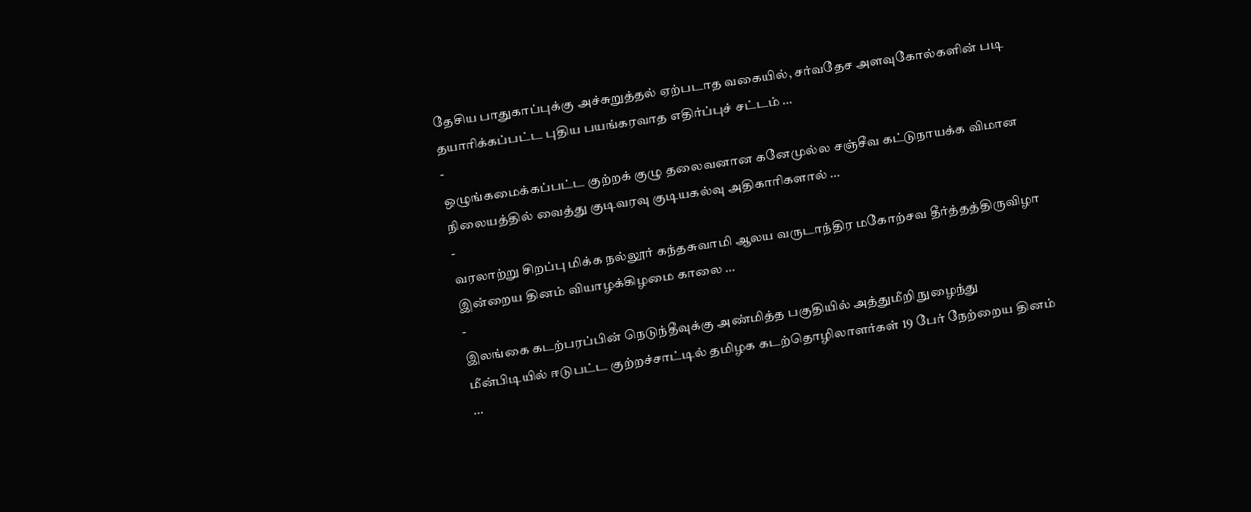தேசிய பாதுகாப்புக்கு அச்சுறுத்தல் ஏற்படாத வகையில், சர்வதேச அளவுகோல்களின் படி தயாரிக்கப்பட்ட புதிய பயங்கரவாத எதிர்ப்புச் சட்டம் …
-
ஒழுங்கமைக்கப்பட்ட குற்றக் குழு தலைவனான கனேமுல்ல சஞ்சீவ கட்டுநாயக்க விமான நிலையத்தில் வைத்து குடிவரவு குடியகல்வு அதிகாரிகளால் …
-
வரலாற்று சிறப்பு மிக்க நல்லூர் கந்தசுவாமி ஆலய வருடாந்திர மகோற்சவ தீர்த்தத்திருவிழா இன்றைய தினம் வியாழக்கிழமை காலை …
-
இலங்கை கடற்பரப்பின் நெடுந்தீவுக்கு அண்மித்த பகுதியில் அத்துமீறி நுழைந்து மீன்பிடியில் ஈடுபட்ட குற்றச்சாட்டில் தமிழக கடற்தொழிலாளர்கள் 19 பேர் நேற்றைய தினம் …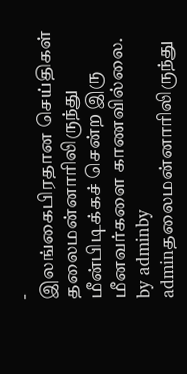-
இலங்கைபிரதான செய்திகள்
தலைமன்னாரிலிருந்து மீன்பிடிக்கச் சென்ற இரு மீனவர்களை காணவில்லை.
by adminby adminதலைமன்னாரிலிருந்து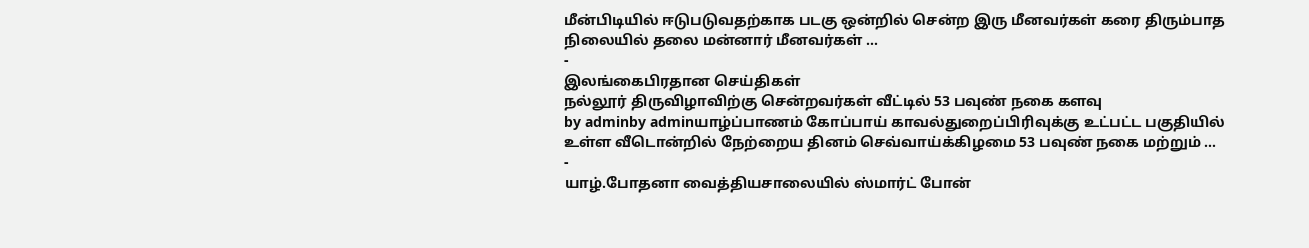மீன்பிடியில் ஈடுபடுவதற்காக படகு ஒன்றில் சென்ற இரு மீனவர்கள் கரை திரும்பாத நிலையில் தலை மன்னார் மீனவர்கள் …
-
இலங்கைபிரதான செய்திகள்
நல்லூர் திருவிழாவிற்கு சென்றவர்கள் வீட்டில் 53 பவுண் நகை களவு
by adminby adminயாழ்ப்பாணம் கோப்பாய் காவல்துறைப்பிரிவுக்கு உட்பட்ட பகுதியில் உள்ள வீடொன்றில் நேற்றைய தினம் செவ்வாய்க்கிழமை 53 பவுண் நகை மற்றும் …
-
யாழ்.போதனா வைத்தியசாலையில் ஸ்மார்ட் போன்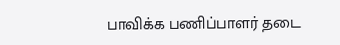பாவிக்க பணிப்பாளர் தடை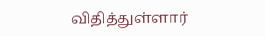விதித்துள்ளார்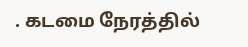. கடமை நேரத்தில்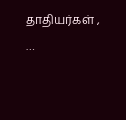தாதியர்கள் , …